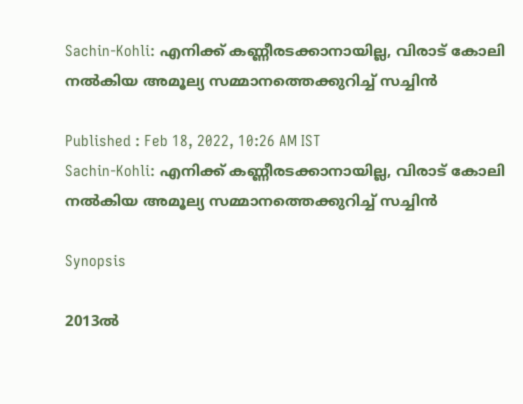Sachin-Kohli: എനിക്ക് കണ്ണീരടക്കാനായില്ല, വിരാട് കോലി നല്‍കിയ അമൂല്യ സമ്മാനത്തെക്കുറിച്ച് സച്ചിന്‍

Published : Feb 18, 2022, 10:26 AM IST
Sachin-Kohli: എനിക്ക് കണ്ണീരടക്കാനായില്ല, വിരാട് കോലി നല്‍കിയ അമൂല്യ സമ്മാനത്തെക്കുറിച്ച് സച്ചിന്‍

Synopsis

2013ല്‍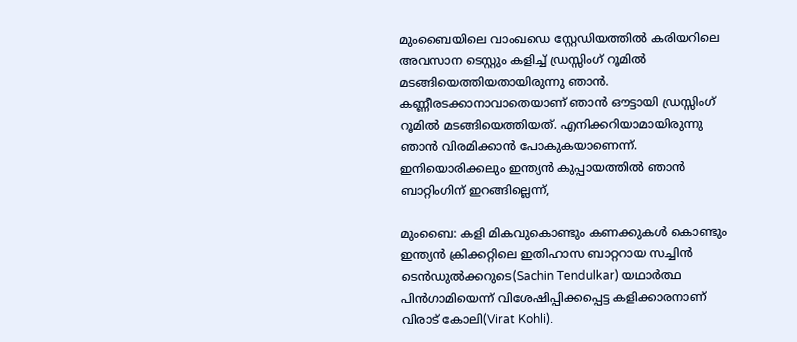മുംബൈയിലെ വാംഖഡെ സ്റ്റേഡിയത്തില്‍ കരിയറിലെ അവസാന ടെസ്റ്റും കളിച്ച് ഡ്രസ്സിംഗ് റൂമില്‍ മടങ്ങിയെത്തിയതായിരുന്നു ഞാന്‍. കണ്ണീരടക്കാനാവാതെയാണ് ഞാന്‍ ഔട്ടായി ഡ്രസ്സിംഗ് റൂമില്‍ മടങ്ങിയെത്തിയത്. എനിക്കറിയാമായിരുന്നു ഞാന്‍ വിരമിക്കാന്‍ പോകുകയാണെന്ന്. ഇനിയൊരിക്കലും ഇന്ത്യന്‍ കുപ്പായത്തില്‍ ഞാന്‍ ബാറ്റിംഗിന് ഇറങ്ങില്ലെന്ന്,

മുംബൈ: കളി മികവുകൊണ്ടും കണക്കുകള്‍ കൊണ്ടും ഇന്ത്യന്‍ ക്രിക്കറ്റിലെ ഇതിഹാസ ബാറ്ററായ സച്ചിന്‍ ടെന്‍ഡുല്‍ക്കറുടെ(Sachin Tendulkar) യഥാര്‍ത്ഥ പിന്‍ഗാമിയെന്ന് വിശേഷിപ്പിക്കപ്പെട്ട കളിക്കാരനാണ് വിരാട് കോലി(Virat Kohli).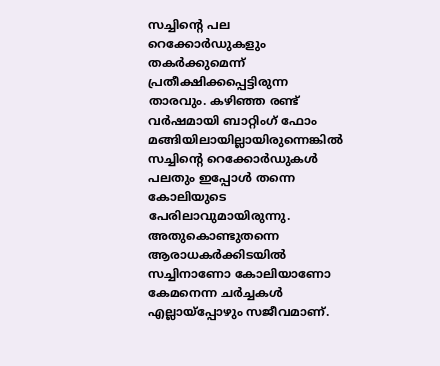സച്ചിന്‍റെ പല റെക്കോര്‍ഡുകളും തകര്‍ക്കുമെന്ന് പ്രതീക്ഷിക്കപ്പെട്ടിരുന്ന താരവും. കഴിഞ്ഞ രണ്ട് വര്‍ഷമായി ബാറ്റിംഗ് ഫോം മങ്ങിയിലായില്ലായിരുന്നെങ്കില്‍ സച്ചിന്‍റെ റെക്കോര്‍ഡുകള്‍ പലതും ഇപ്പോള്‍ തന്നെ കോലിയുടെ പേരിലാവുമായിരുന്നു. അതുകൊണ്ടുതന്നെ  ആരാധകര്‍ക്കിടയില്‍ സച്ചിനാണോ കോലിയാണോ കേമനെന്ന ചര്‍ച്ചകള്‍ എല്ലായ്പ്പോഴും സജീവമാണ്.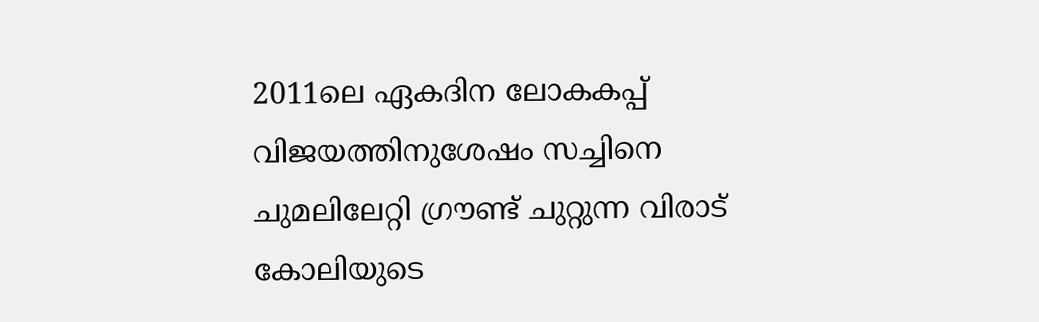2011ലെ ഏകദിന ലോകകപ്പ് വിജയത്തിനുശേഷം സച്ചിനെ ചുമലിലേറ്റി ഗ്രൗണ്ട് ചുറ്റുന്ന വിരാട് കോലിയുടെ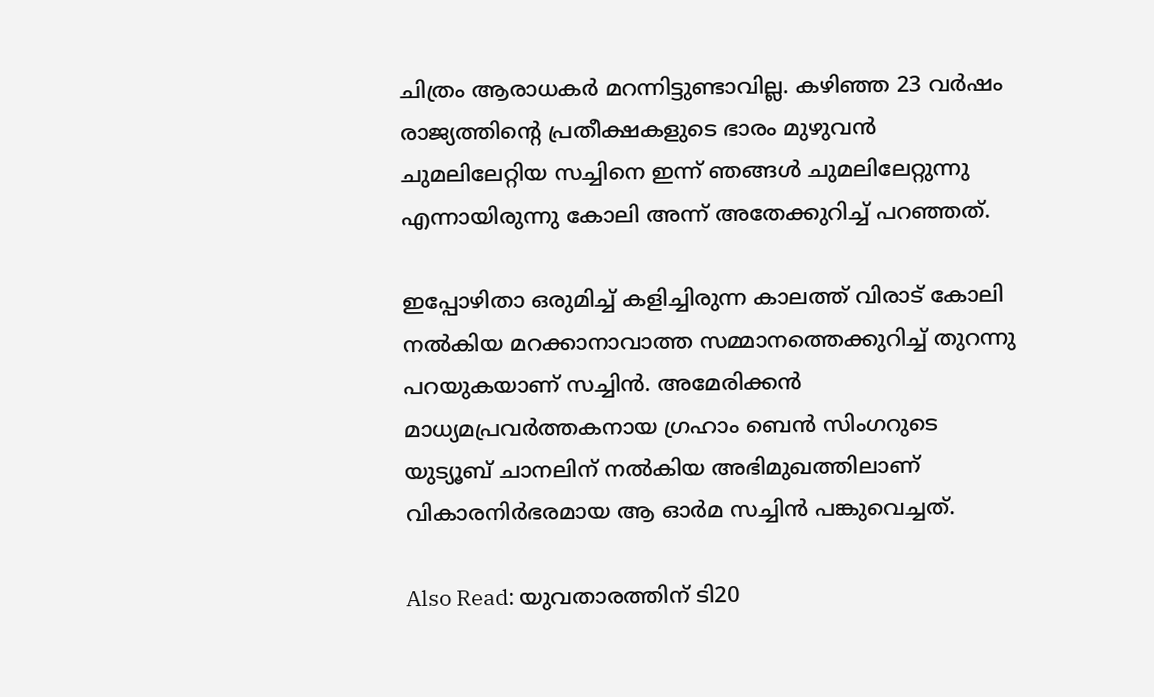ചിത്രം ആരാധകര്‍ മറന്നിട്ടുണ്ടാവില്ല. കഴിഞ്ഞ 23 വര്‍ഷം രാജ്യത്തിന്‍റെ പ്രതീക്ഷകളുടെ ഭാരം മുഴുവന്‍ ചുമലിലേറ്റിയ സച്ചിനെ ഇന്ന് ഞങ്ങള്‍ ചുമലിലേറ്റുന്നു എന്നായിരുന്നു കോലി അന്ന് അതേക്കുറിച്ച് പറഞ്ഞത്.

ഇപ്പോഴിതാ ഒരുമിച്ച് കളിച്ചിരുന്ന കാലത്ത് വിരാട് കോലി നല്‍കിയ മറക്കാനാവാത്ത സമ്മാനത്തെക്കുറിച്ച് തുറന്നു പറയുകയാണ് സച്ചിന്‍. അമേരിക്കന്‍ മാധ്യമപ്രവര്‍ത്തകനായ ഗ്രഹാം ബെന്‍ സിംഗറുടെ യുട്യൂബ് ചാനലിന് നല്‍കിയ അഭിമുഖത്തിലാണ് വികാരനിര്‍ഭരമായ ആ ഓര്‍മ സച്ചിന്‍ പങ്കുവെച്ചത്.

Also Read: യുവതാരത്തിന് ടി20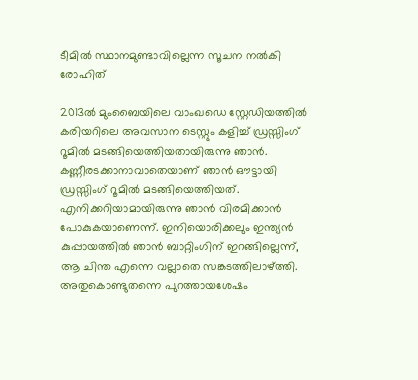ടീമില്‍ സ്ഥാനമുണ്ടാവില്ലെന്ന സൂചന നല്‍കി രോഹിത്

2013ല്‍ മുംബൈയിലെ വാംഖഡെ സ്റ്റേഡിയത്തില്‍ കരിയറിലെ അവസാന ടെസ്റ്റും കളിച്ച് ഡ്രസ്സിംഗ് റൂമില്‍ മടങ്ങിയെത്തിയതായിരുന്നു ഞാന്‍. കണ്ണീരടക്കാനാവാതെയാണ് ഞാന്‍ ഔട്ടായി ഡ്രസ്സിംഗ് റൂമില്‍ മടങ്ങിയെത്തിയത്. എനിക്കറിയാമായിരുന്നു ഞാന്‍ വിരമിക്കാന്‍ പോകുകയാണെന്ന്. ഇനിയൊരിക്കലും ഇന്ത്യന്‍ കുപ്പായത്തില്‍ ഞാന്‍ ബാറ്റിംഗിന് ഇറങ്ങില്ലെന്ന്, ആ ചിന്ത എന്നെ വല്ലാതെ സങ്കടത്തിലാഴ്ത്തി. അതുകൊണ്ടുതന്നെ പുറത്തായശേഷം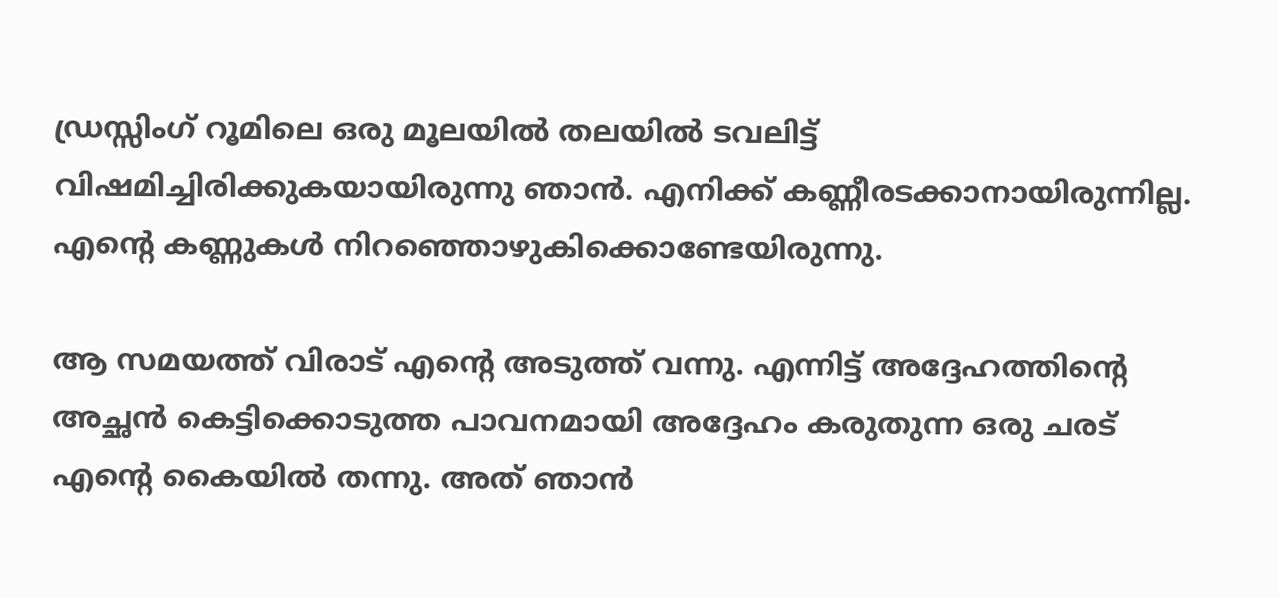ഡ്രസ്സിംഗ് റൂമിലെ ഒരു മൂലയില്‍ തലയില്‍ ടവലിട്ട് വിഷമിച്ചിരിക്കുകയായിരുന്നു ഞാന്‍. എനിക്ക് കണ്ണീരടക്കാനായിരുന്നില്ല. എന്‍റെ കണ്ണുകള്‍ നിറഞ്ഞൊഴുകിക്കൊണ്ടേയിരുന്നു.

ആ സമയത്ത് വിരാട് എന്‍റെ അടുത്ത് വന്നു. എന്നിട്ട് അദ്ദേഹത്തിന്‍റെ അച്ഛന്‍ കെട്ടിക്കൊടുത്ത പാവനമായി അദ്ദേഹം കരുതുന്ന ഒരു ചരട് എന്‍റെ കൈയില്‍ തന്നു. അത് ഞാന്‍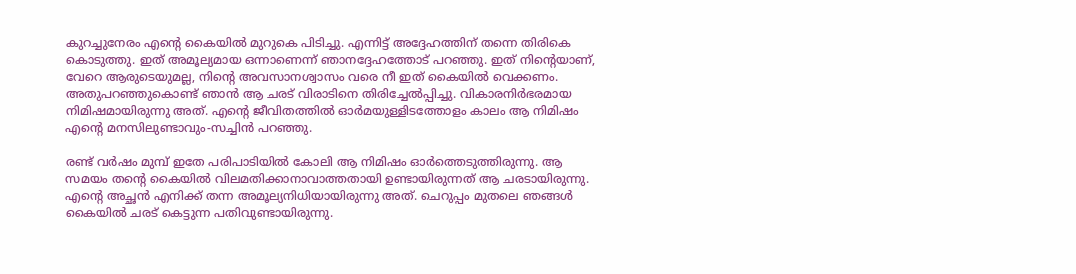കുറച്ചുനേരം എന്‍റെ കൈയില്‍ മുറുകെ പിടിച്ചു. എന്നിട്ട് അദ്ദേഹത്തിന് തന്നെ തിരികെ കൊടുത്തു. ഇത് അമൂല്യമായ ഒന്നാണെന്ന് ഞാനദ്ദേഹത്തോട് പറഞ്ഞു. ഇത് നിന്‍റെയാണ്, വേറെ ആരുടെയുമല്ല, നിന്‍റെ അവസാനശ്വാസം വരെ നീ ഇത് കൈയില്‍ വെക്കണം. അതുപറഞ്ഞുകൊണ്ട് ഞാന്‍ ആ ചരട് വിരാടിനെ തിരിച്ചേല്‍പ്പിച്ചു. വികാരനിര്‍ഭരമായ നിമിഷമായിരുന്നു അത്. എന്‍റെ ജീവിതത്തില്‍ ഓര്‍മയുള്ളിടത്തോളം കാലം ആ നിമിഷം എന്‍റെ മനസിലുണ്ടാവും-സച്ചിന്‍ പറഞ്ഞു.

രണ്ട് വര്‍ഷം മുമ്പ് ഇതേ പരിപാടിയില്‍ കോലി ആ നിമിഷം ഓര്‍ത്തെടുത്തിരുന്നു. ആ സമയം തന്‍റെ കൈയില്‍ വിലമതിക്കാനാവാത്തതായി ഉണ്ടായിരുന്നത് ആ ചരടായിരുന്നു. എന്‍റെ അച്ഛന്‍ എനിക്ക് തന്ന അമൂല്യനിധിയായിരുന്നു അത്. ചെറുപ്പം മുതലെ ഞങ്ങള്‍ കൈയില്‍ ചരട് കെട്ടുന്ന പതിവുണ്ടായിരുന്നു.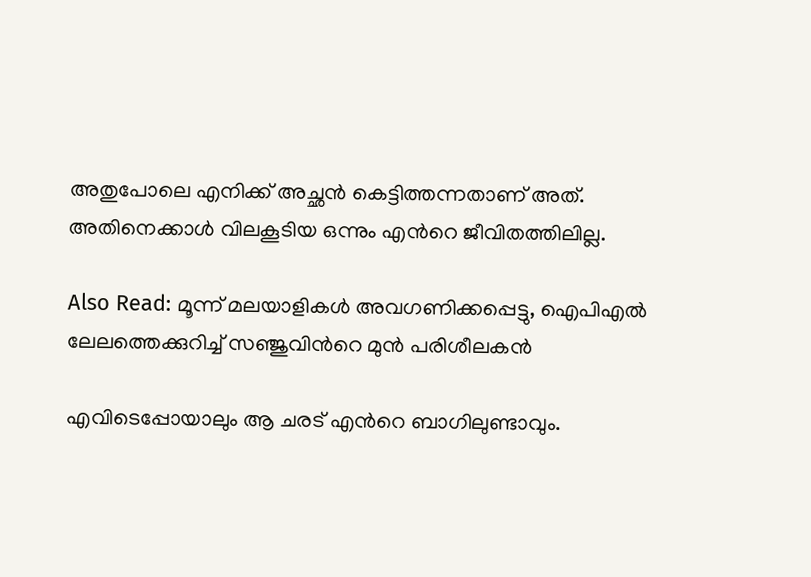അതുപോലെ എനിക്ക് അച്ഛന്‍ കെട്ടിത്തന്നതാണ് അത്. അതിനെക്കാള്‍ വിലകൂടിയ ഒന്നും എന്‍റെ ജീവിതത്തിലില്ല.

Also Read: മൂന്ന് മലയാളികൾ അവഗണിക്കപ്പെട്ടു, ഐപിഎല്‍ ലേലത്തെക്കുറിച്ച് സഞ്ജുവിന്‍റെ മുന്‍ പരിശീലകന്‍

എവിടെപ്പോയാലും ആ ചരട് എന്‍റെ ബാഗിലുണ്ടാവും.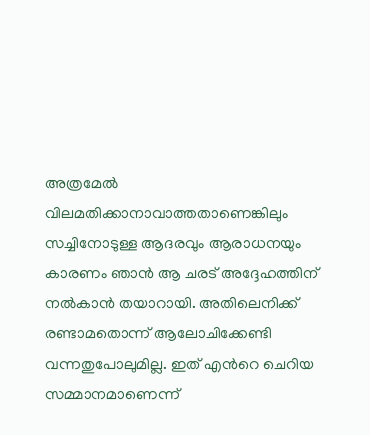അത്രമേല്‍ വിലമതിക്കാനാവാത്തതാണെങ്കിലും സച്ചിനോടുള്ള ആദരവും ആരാധനയും കാരണം ഞാന്‍ ആ ചരട് അദ്ദേഹത്തിന് നല്‍കാന്‍ തയാറായി. അതിലെനിക്ക് രണ്ടാമതൊന്ന് ആലോചിക്കേണ്ടി വന്നതുപോലുമില്ല. ഇത് എന്‍റെ ചെറിയ സമ്മാനമാണെന്ന്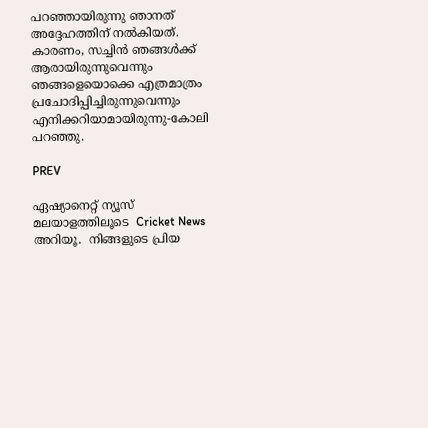പറഞ്ഞായിരുന്നു ഞാനത് അദ്ദേഹത്തിന് നല്‍കിയത്. കാരണം, സച്ചിന്‍ ഞങ്ങള്‍ക്ക് ആരായിരുന്നുവെന്നും ഞങ്ങളെയൊക്കെ എത്രമാത്രം പ്രചോദിപ്പിച്ചിരുന്നുവെന്നും എനിക്കറിയാമായിരുന്നു-കോലി പറഞ്ഞു.

PREV

ഏഷ്യാനെറ്റ് ന്യൂസ് മലയാളത്തിലൂടെ  Cricket News അറിയൂ.  നിങ്ങളുടെ പ്രിയ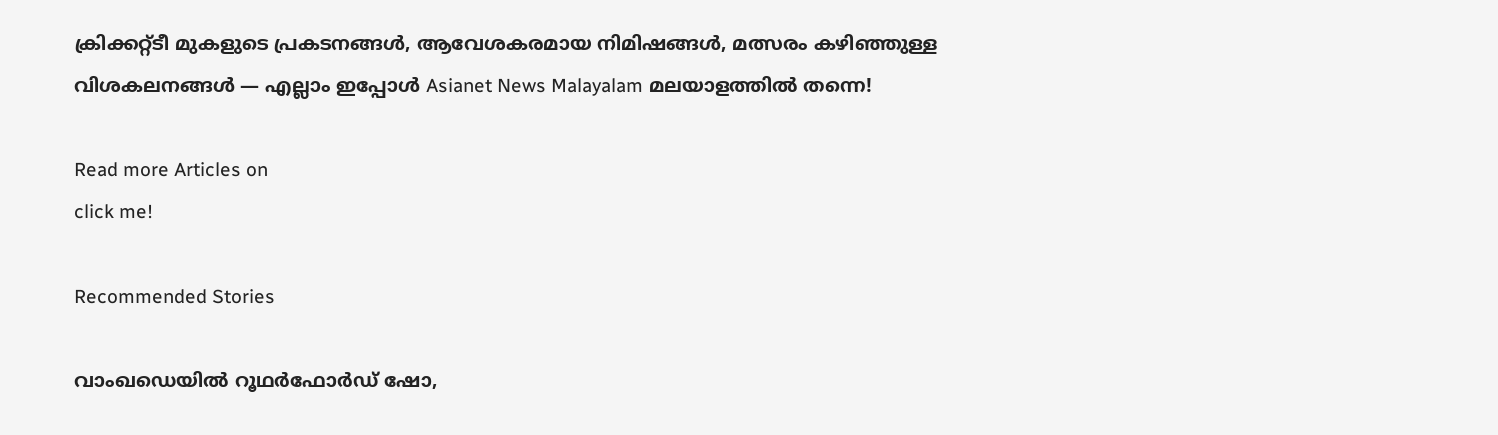ക്രിക്കറ്റ്ടീ മുകളുടെ പ്രകടനങ്ങൾ, ആവേശകരമായ നിമിഷങ്ങൾ, മത്സരം കഴിഞ്ഞുള്ള വിശകലനങ്ങൾ — എല്ലാം ഇപ്പോൾ Asianet News Malayalam മലയാളത്തിൽ തന്നെ!

Read more Articles on
click me!

Recommended Stories

വാംഖഡെയിൽ റൂഥർഫോർഡ് ഷോ,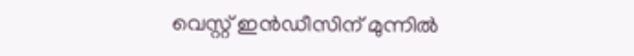വെസ്റ്റ് ഇൻഡീസിന് മുന്നില്‍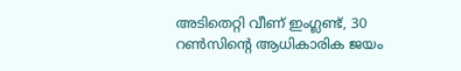അടിതെറ്റി വീണ് ഇംഗ്ലണ്ട്, 30 റണ്‍സിന്‍റെ ആധികാരിക ജയം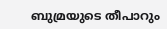ബുമ്രയുടെ തീപാറും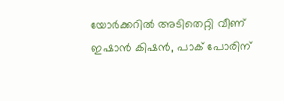യോർക്കറില്‍ അടിതെറ്റി വീണ് ഇഷാൻ കിഷൻ, പാക് പോരിന്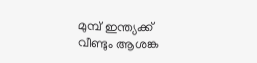മുമ്പ് ഇന്ത്യക്ക് വീണ്ടും ആശങ്ക